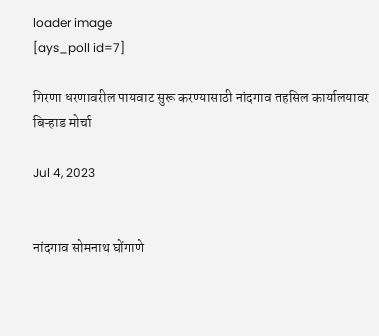loader image
[ays_poll id=7]

गिरणा धरणावरील पायवाट सुरू करण्यासाठी नांदगाव तहसिल कार्यालयावर बिऱ्हाड मोर्चा

Jul 4, 2023


नांदगाव सोमनाथ घोंगाणे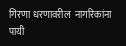गिरणा धरणावरील  नागरिकांना पायी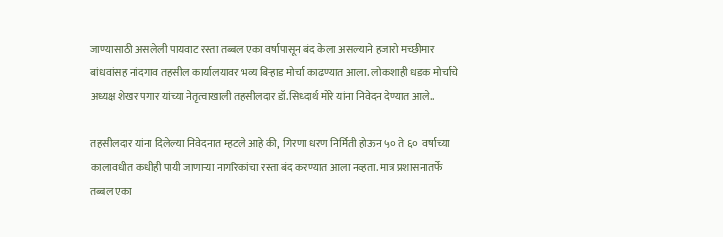जाण्यासाठी असलेली पायवाट रस्ता तब्बल एका वर्षापासून बंद केला असल्याने हजारो मच्छीमार बांधवांसह नांदगाव तहसील कार्यालयावर भव्य बिऱ्हाड मोर्चा काढण्यात आला. लोकशाही धडक मोर्चाचे अध्यक्ष शेखर पगार यांच्या नेतृत्वाखाली तहसीलदार डॉ.सिध्दार्थ मोरे यांना निवेदन देण्यात आले..

तहसीलदार यांना दिलेल्या निवेदनात म्हटले आहे की,  गिरणा धरण निर्मिती होऊन ५० ते ६०  वर्षाच्या कालावधीत कधीही पायी जाणाऱ्या नागरिकांचा रस्ता बंद करण्यात आला नव्हता. मात्र प्रशासनातर्फे तब्बल एका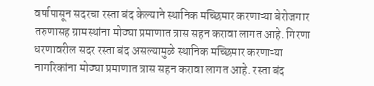वर्षापासून सदरचा रस्ता बंद केल्याने स्थानिक मच्छिमार करणाऱ्या बेरोजगार तरुणासह ग्रामस्थांना मोठ्या प्रमाणात त्रास सहन करावा लागत आहे. गिरणा धरणावरील सदर रस्ता बंद असल्यामुळे स्थानिक मच्छिमार करणाऱ्या नागरिकांना मोठ्या प्रमाणात त्रास सहन करावा लागत आहे. रस्ता बंद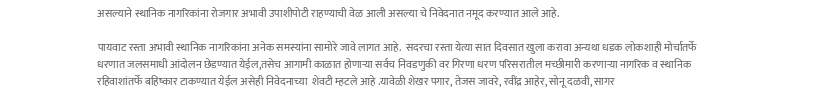असल्याने स्थानिक नागरिकांना रोजगार अभावी उपाशीपोटी राहण्याची वेळ आली असल्या चे निवेदनात नमूद करण्यात आले आहे.

पायवाट रस्ता अभावी स्थानिक नागरिकांना अनेक समस्यांना सामोरे जावे लागत आहे.  सदरचा रस्ता येत्या सात दिवसात खुला करावा अन्यथा धडक लोकशाही मोर्चातर्फे धरणात जलसमाधी आंदोलन छेडण्यात येईल,तसेच आगामी काळात होणाऱ्या सर्वच निवडणुकी वर गिरणा धरण परिसरातील मच्छीमारी करणाऱ्या नागरिक व स्थानिक रहिवाशांतर्फे बहिष्कार टाकण्यात येईल असेही निवेदनाच्या  शेवटी म्हटले आहे .यावेळी शेखर पगार, तेजस जावरे, रवींद्र आहेर, सोनू दळवी, सागर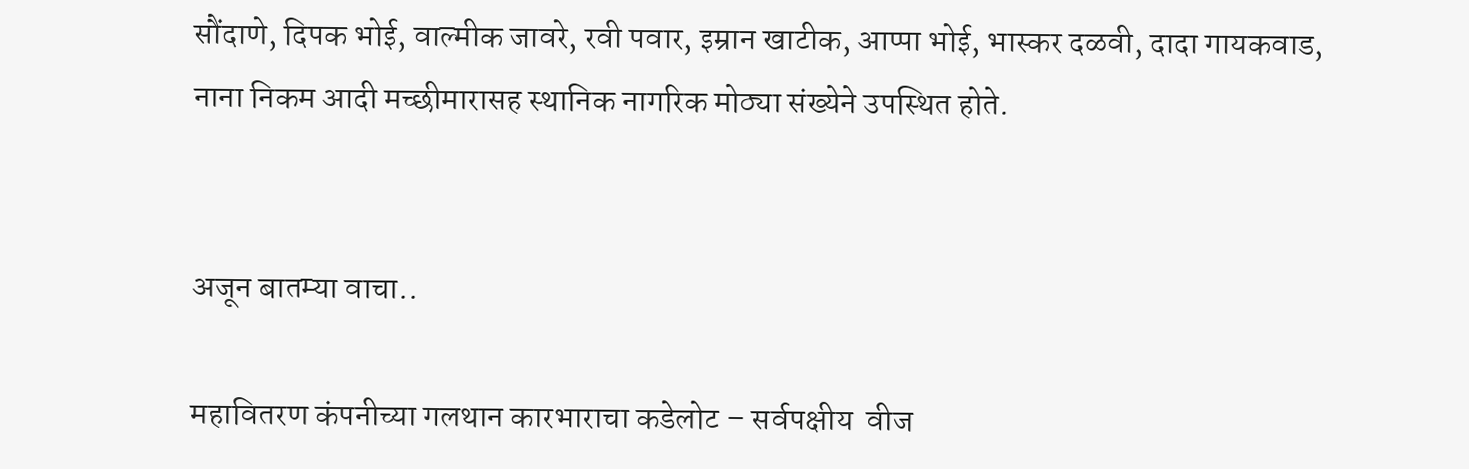सौंदाणे, दिपक भोई, वाल्मीक जावरे, रवी पवार, इम्रान खाटीक, आप्पा भोई, भास्कर दळवी, दादा गायकवाड, नाना निकम आदी मच्छीमारासह स्थानिक नागरिक मोठ्या संख्येने उपस्थित होते.


अजून बातम्या वाचा..

महावितरण कंपनीच्या गलथान कारभाराचा कडेलोट – सर्वपक्षीय  वीज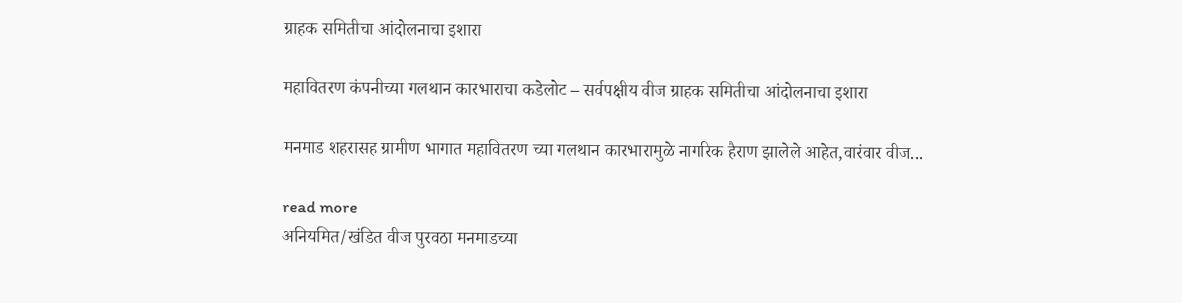ग्राहक समितीचा आंदोलनाचा इशारा

महावितरण कंपनीच्या गलथान कारभाराचा कडेलोट – सर्वपक्षीय वीज ग्राहक समितीचा आंदोलनाचा इशारा

मनमाड शहरासह ग्रामीण भागात महावितरण च्या गलथान कारभारामुळे नागरिक हैराण झालेले आहेत,वारंवार वीज...

read more
अनियमित/खंडित वीज पुरवठा मनमाडच्या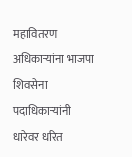महावितरण अधिकाऱ्यांना भाजपा शिवसेना पदाधिकाऱ्यांनी धारेवर धरित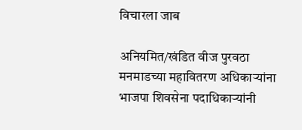विचारला जाब

अनियमित/खंडित वीज पुरवठा मनमाडच्या महावितरण अधिकाऱ्यांना भाजपा शिवसेना पदाधिकाऱ्यांनी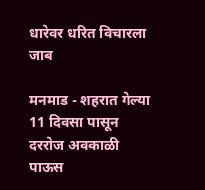धारेवर धरित विचारला जाब

मनमाड - शहरात गेल्या 11 दिवसा पासून दररोज अवकाळी पाऊस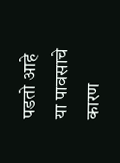पडतो आहे या पावसाचे कारण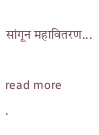सांगून महावितरण...

read more
.